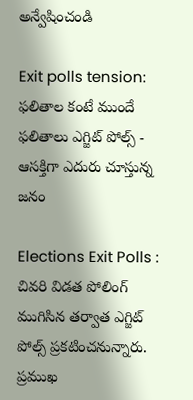అన్వేషించండి

Exit polls tension: ఫలితాల కంటే ముందే ఫలితాలు ఎగ్జిట్ పోల్స్ - ఆసక్తిగా ఎదురు చూస్తున్న జనం

Elections Exit Polls : చివరి విడత పోలింగ్ ముగిసిన తర్వాత ఎగ్జిట్ పోల్స్ ప్రకటించనున్నారు. ప్రముఖ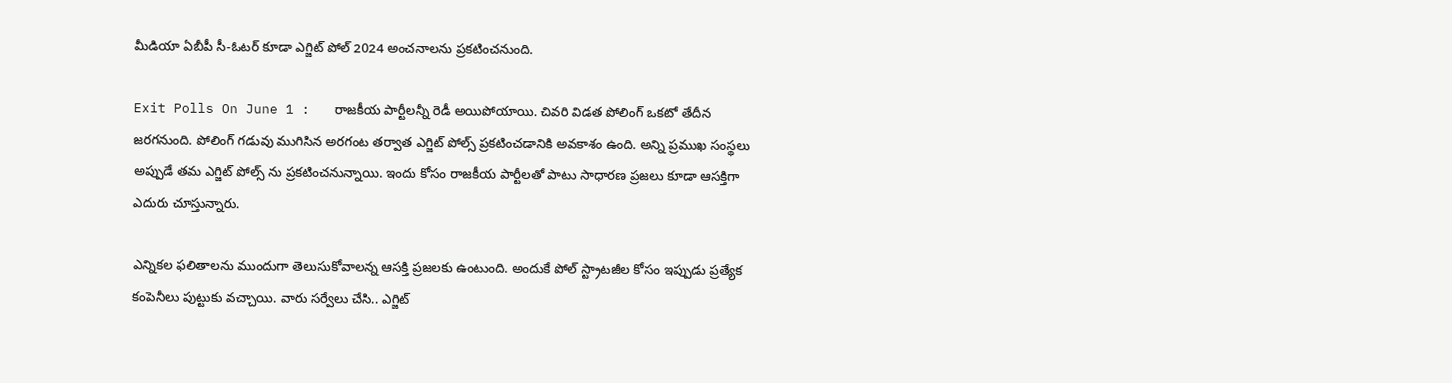మీడియా ఏబీపీ సీ-ఓటర్ కూడా ఎగ్జిట్ పోల్ 2024 అంచనాలను ప్రకటించనుంది.

Exit Polls On June 1 :   రాజకీయ పార్టీలన్నీ రెడీ అయిపోయాయి. చివరి విడత పోలింగ్ ఒకటో తేదీన జరగనుంది. పోలింగ్ గడువు ముగిసిన అరగంట తర్వాత ఎగ్జిట్ పోల్స్ ప్రకటించడానికి అవకాశం ఉంది. అన్ని ప్రముఖ సంస్థలు అప్పుడే తమ ఎగ్జిట్ పోల్స్ ను ప్రకటించనున్నాయి. ఇందు కోసం రాజకీయ పార్టీలతో పాటు సాధారణ ప్రజలు కూడా ఆసక్తిగా ఎదురు చూస్తున్నారు.

ఎన్నికల ఫలితాలను ముందుగా తెలుసుకోవాలన్న ఆసక్తి ప్రజలకు ఉంటుంది. అందుకే పోల్ స్ట్రాటజీల కోసం ఇప్పుడు ప్రత్యేక కంపెనీలు పుట్టుకు వచ్చాయి. వారు సర్వేలు చేసి.. ఎగ్జిట్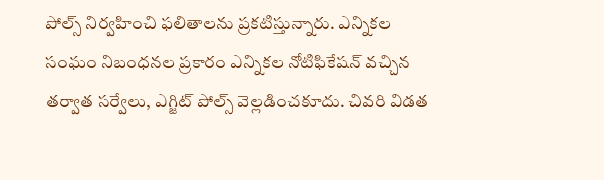పోల్స్ నిర్వహించి ఫలితాలను ప్రకటిస్తున్నారు. ఎన్నికల సంఘం నిబంధనల ప్రకారం ఎన్నికల నోటిఫికేషన్ వచ్చిన తర్వాత సర్వేలు, ఎగ్జిట్ పోల్స్ వెల్లడించకూదు. చివరి విడత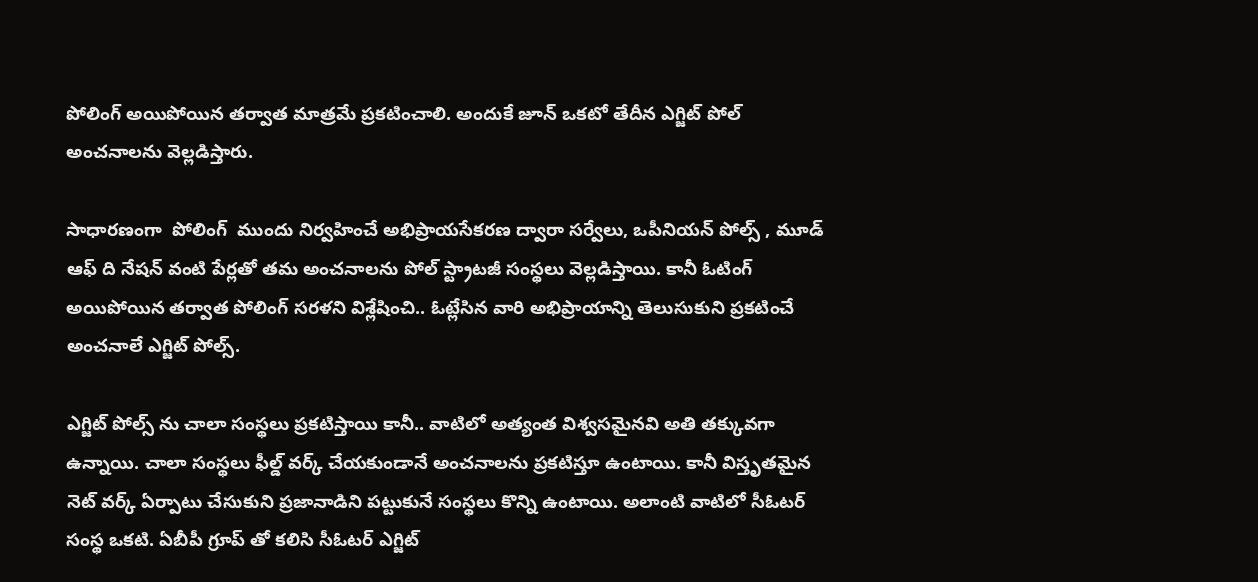పోలింగ్ అయిపోయిన తర్వాత మాత్రమే ప్రకటించాలి. అందుకే జూన్ ఒకటో తేదీన ఎగ్జిట్ పోల్ అంచనాలను వెల్లడిస్తారు.

సాధారణంగా  పోలింగ్  ముందు నిర్వహించే అభిప్రాయసేకరణ ద్వారా సర్వేలు, ఒపీనియన్ పోల్స్ , మూడ్ ఆఫ్ ది నేషన్ వంటి పేర్లతో తమ అంచనాలను పోల్ స్ట్రాటజీ సంస్థలు వెల్లడిస్తాయి. కానీ ఓటింగ్ అయిపోయిన తర్వాత పోలింగ్ సరళని విశ్లేషించి.. ఓట్లేసిన వారి అభిప్రాయాన్ని తెలుసుకుని ప్రకటించే అంచనాలే ఎగ్జిట్ పోల్స్.

ఎగ్జిట్ పోల్స్ ను చాలా సంస్థలు ప్రకటిస్తాయి కానీ.. వాటిలో అత్యంత విశ్వసమైనవి అతి తక్కువగా ఉన్నాయి. చాలా సంస్థలు ఫీల్డ్ వర్క్ చేయకుండానే అంచనాలను ప్రకటిస్తూ ఉంటాయి. కానీ విస్తృతమైన నెట్ వర్క్ ఏర్పాటు చేసుకుని ప్రజానాడిని పట్టుకునే సంస్థలు కొన్ని ఉంటాయి. అలాంటి వాటిలో సీఓటర్ సంస్థ ఒకటి. ఏబీపీ గ్రూప్ తో కలిసి సీఓటర్ ఎగ్జిట్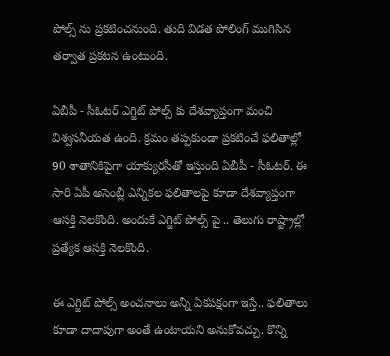పోల్స్ ను ప్రకటించనుంది. తుది విడత పోలింగ్ ముగిసిన తర్వాత ప్రకటన ఉంటుంది.

ఏబీపీ - సీఓటర్ ఎగ్జిట్ పోల్స్ కు దేశవ్యాప్తంగా మంచి విశ్వసనీయత ఉంది. క్రమం తప్పకుండా ప్రకటించే ఫలితాల్లో 90 శాతానికిపైగా యాక్యురసీతో ఇస్తుంది ఏబీపీ - సీఓటర్. ఈ సారి ఏపీ అసెంబ్లీ ఎన్నికల ఫలితాలపై కూడా దేశవ్యాప్తంగా ఆసక్తి నెలకొంది. అందుకే ఎగ్జిట్ పోల్స్ పై .. తెలుగు రాష్ట్రాల్లో ప్రత్యేక ఆసక్తి నెలకొంది.

ఈ ఎగ్జిట్ పోల్స్ అంచనాలు అన్నీ ఏకపక్షంగా ఇస్తే.. ఫలితాలు కూడా దాదాపుగా అంతే ఉంటాయని అనుకోవచ్చు. కొన్ని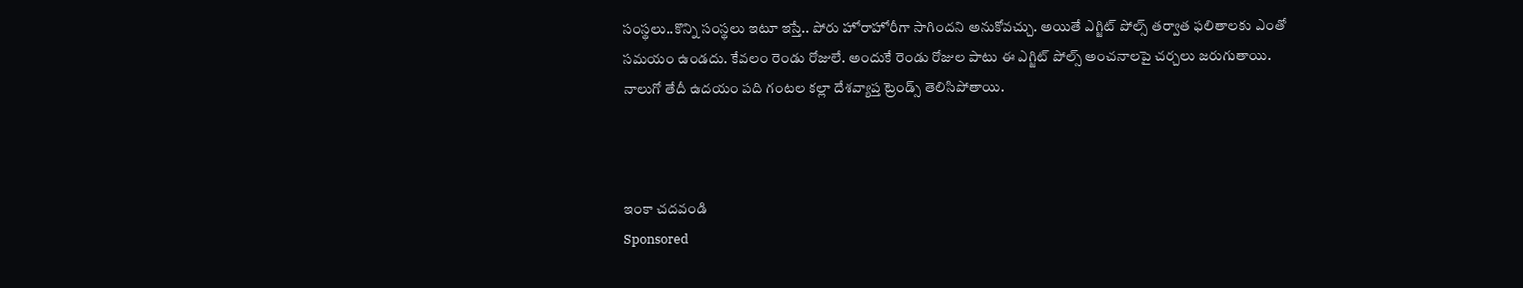సంస్థలు..కొన్ని సంస్థలు ఇటూ ఇస్తే.. పోరు హోరాహోరీగా సాగిందని అనుకోవచ్చు. అయితే ఎగ్జిట్ పోల్స్ తర్వాత ఫలితాలకు ఎంతో సమయం ఉండదు. కేవలం రెండు రోజులే. అందుకే రెండు రోజుల పాటు ఈ ఎగ్జిట్ పోల్స్ అంచనాలపై చర్చలు జరుగుతాయి. నాలుగో తేదీ ఉదయం పది గంటల కల్లా దేశవ్యాప్త ట్రెండ్స్ తెలిసిపోతాయి.



ఇంకా చదవండి
Sponsored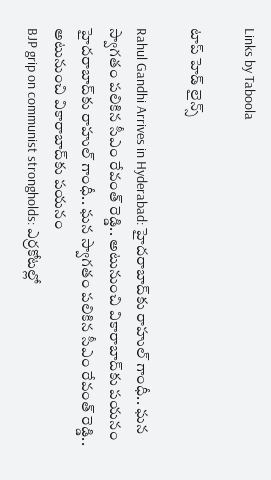Links by Taboola

టాప్ హెడ్ లైన్స్

Rahul Gandhi Arrives in Hyderabad: హైదరాబాద్‌కు రాహుల్ గాంధీ.. ఘన స్వాగతం పలికిన సీఎం రేవంత్ రెడ్డి.. అటునుంచి వికారాబాద్‌కు పయనం
హైదరాబాద్‌కు రాహుల్ గాంధీ.. ఘన స్వాగతం పలికిన సీఎం రేవంత్ రెడ్డి.. అటునుంచి వికారాబాద్‌కు పయనం
BJP grip on communist strongholds: ఎర్రకోటల్లో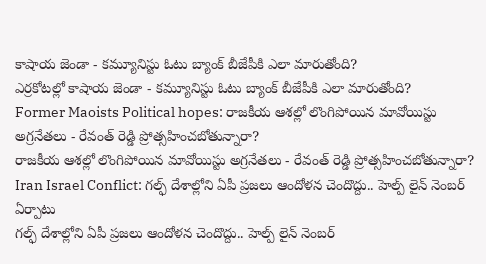కాషాయ జెండా - కమ్యూనిస్టు ఓటు బ్యాంక్ బీజేపీకి ఎలా మారుతోంది?
ఎర్రకోటల్లో కాషాయ జెండా - కమ్యూనిస్టు ఓటు బ్యాంక్ బీజేపీకి ఎలా మారుతోంది?
Former Maoists Political hopes: రాజకీయ ఆశల్లో లొంగిపోయిన మావోయిస్టు అగ్రనేతలు - రేవంత్ రెడ్డి ప్రోత్సహించబోతున్నారా?
రాజకీయ ఆశల్లో లొంగిపోయిన మావోయిస్టు అగ్రనేతలు - రేవంత్ రెడ్డి ప్రోత్సహించబోతున్నారా?
Iran Israel Conflict: గల్ఫ్ దేశాల్లోని ఏపీ ప్రజలు ఆందోళన చెందొద్దు.. హెల్ప్ లైన్ నెంబర్ ఏర్పాటు
గల్ఫ్ దేశాల్లోని ఏపీ ప్రజలు ఆందోళన చెందొద్దు.. హెల్ప్ లైన్ నెంబర్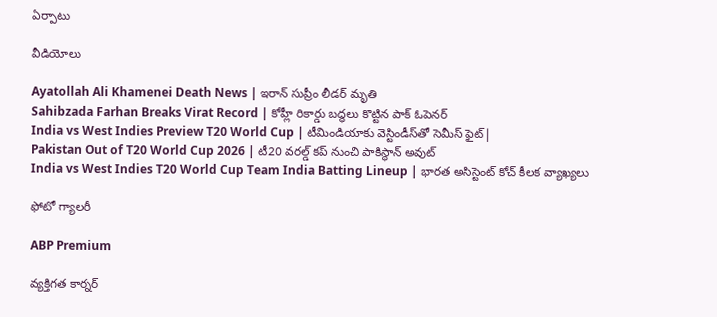ఏర్పాటు

వీడియోలు

Ayatollah Ali Khamenei Death News | ఇరాన్ సుప్రీం లీడర్ మృతి
Sahibzada Farhan Breaks Virat Record | కోహ్లీ రికార్డు బద్ధలు కొట్టిన పాక్ ఓపెనర్
India vs West Indies Preview T20 World Cup | టీమిండియాకు వెస్టిండీస్‌తో సెమీస్ ఫైట్|
Pakistan Out of T20 World Cup 2026 | టీ20 వరల్డ్ కప్ నుంచి పాకిస్థాన్ అవుట్
India vs West Indies T20 World Cup Team India Batting Lineup | భార‌త అసిస్టెంట్ కోచ్ కీల‌క వ్యాఖ్య‌లు

ఫోటో గ్యాలరీ

ABP Premium

వ్యక్తిగత కార్నర్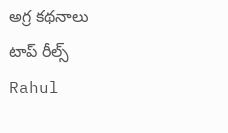అగ్ర కథనాలు
టాప్ రీల్స్
Rahul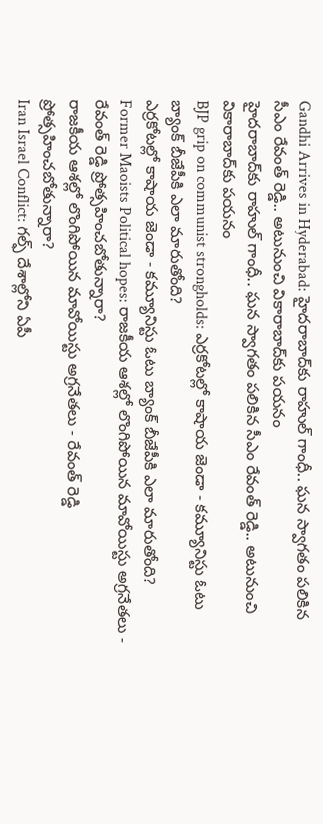Gandhi Arrives in Hyderabad: హైదరాబాద్‌కు రాహుల్ గాంధీ.. ఘన స్వాగతం పలికిన సీఎం రేవంత్ రెడ్డి.. అటునుంచి వికారాబాద్‌కు పయనం
హైదరాబాద్‌కు రాహుల్ గాంధీ.. ఘన స్వాగతం పలికిన సీఎం రేవంత్ రెడ్డి.. అటునుంచి వికారాబాద్‌కు పయనం
BJP grip on communist strongholds: ఎర్రకోటల్లో కాషాయ జెండా - కమ్యూనిస్టు ఓటు బ్యాంక్ బీజేపీకి ఎలా మారుతోంది?
ఎర్రకోటల్లో కాషాయ జెండా - కమ్యూనిస్టు ఓటు బ్యాంక్ బీజేపీకి ఎలా మారుతోంది?
Former Maoists Political hopes: రాజకీయ ఆశల్లో లొంగిపోయిన మావోయిస్టు అగ్రనేతలు - రేవంత్ రెడ్డి ప్రోత్సహించబోతున్నారా?
రాజకీయ ఆశల్లో లొంగిపోయిన మావోయిస్టు అగ్రనేతలు - రేవంత్ రెడ్డి ప్రోత్సహించబోతున్నారా?
Iran Israel Conflict: గల్ఫ్ దేశాల్లోని ఏపీ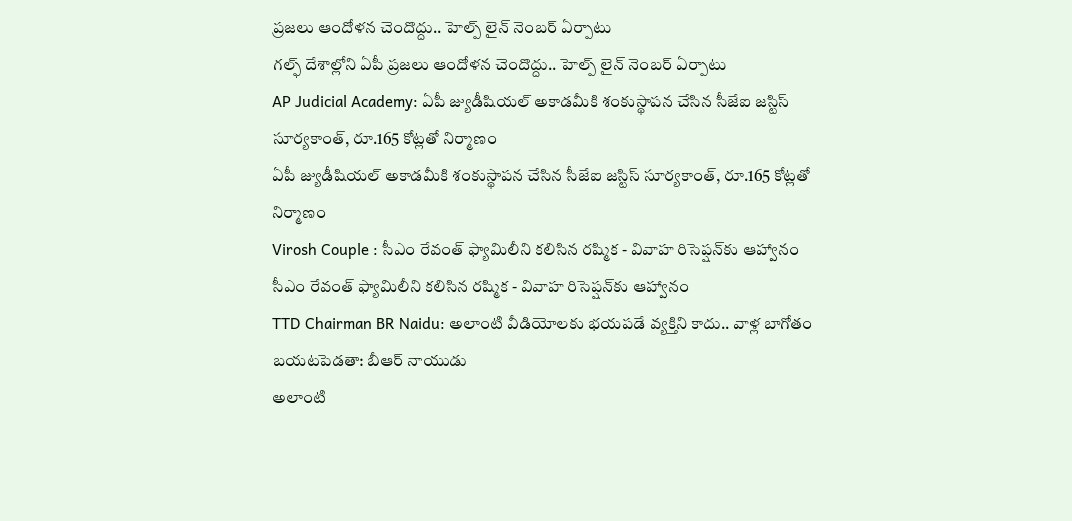ప్రజలు ఆందోళన చెందొద్దు.. హెల్ప్ లైన్ నెంబర్ ఏర్పాటు
గల్ఫ్ దేశాల్లోని ఏపీ ప్రజలు ఆందోళన చెందొద్దు.. హెల్ప్ లైన్ నెంబర్ ఏర్పాటు
AP Judicial Academy: ఏపీ జ్యుడీషియల్ అకాడమీకి శంకుస్థాపన చేసిన సీజేఐ జస్టిస్ సూర్యకాంత్, రూ.165 కోట్లతో నిర్మాణం
ఏపీ జ్యుడీషియల్ అకాడమీకి శంకుస్థాపన చేసిన సీజేఐ జస్టిస్ సూర్యకాంత్, రూ.165 కోట్లతో నిర్మాణం
Virosh Couple : సీఎం రేవంత్ ఫ్యామిలీని కలిసిన రష్మిక - వివాహ రిసెప్షన్‌కు ఆహ్వానం
సీఎం రేవంత్ ఫ్యామిలీని కలిసిన రష్మిక - వివాహ రిసెప్షన్‌కు ఆహ్వానం
TTD Chairman BR Naidu: అలాంటి వీడియోలకు భయపడే వ్యక్తిని కాదు.. వాళ్ల బాగోతం బయటపెడతా: బీఆర్ నాయుడు
అలాంటి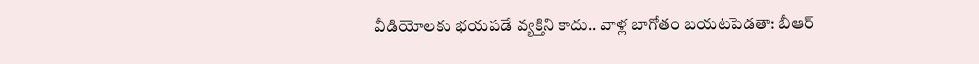వీడియోలకు భయపడే వ్యక్తిని కాదు.. వాళ్ల బాగోతం బయటపెడతా: బీఆర్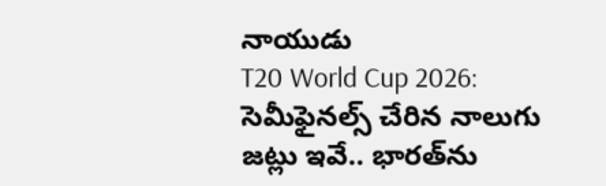నాయుడు
T20 World Cup 2026: సెమీఫైనల్స్ చేరిన నాలుగు జట్లు ఇవే.. భారత్‌ను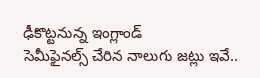ఢీకొట్టనున్న ఇంగ్లాండ్‌
సెమీఫైనల్స్ చేరిన నాలుగు జట్లు ఇవే..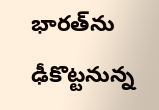భారత్‌ను ఢీకొట్టనున్న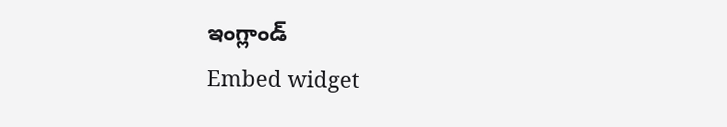ఇంగ్లాండ్‌
Embed widget